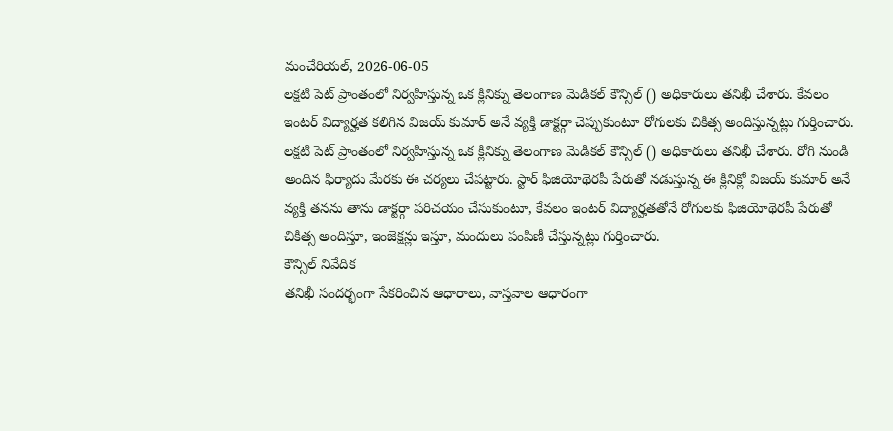మంచేరియల్, 2026-06-05
లక్షటి పెట్ ప్రాంతంలో నిర్వహిస్తున్న ఒక క్లినిక్ను తెలంగాణ మెడికల్ కౌన్సిల్ () అధికారులు తనిఖీ చేశారు. కేవలం ఇంటర్ విద్యార్హత కలిగిన విజయ్ కుమార్ అనే వ్యక్తి డాక్టర్గా చెప్పుకుంటూ రోగులకు చికిత్స అందిస్తున్నట్లు గుర్తించారు.
లక్షటి పెట్ ప్రాంతంలో నిర్వహిస్తున్న ఒక క్లినిక్ను తెలంగాణ మెడికల్ కౌన్సిల్ () అధికారులు తనిఖీ చేశారు. రోగి నుండి అందిన ఫిర్యాదు మేరకు ఈ చర్యలు చేపట్టారు. స్టార్ ఫిజియోథెరపీ పేరుతో నడుస్తున్న ఈ క్లినిక్లో విజయ్ కుమార్ అనే వ్యక్తి తనను తాను డాక్టర్గా పరిచయం చేసుకుంటూ, కేవలం ఇంటర్ విద్యార్హతతోనే రోగులకు ఫిజియోథెరపీ పేరుతో చికిత్స అందిస్తూ, ఇంజెక్షన్లు ఇస్తూ, మందులు పంపిణీ చేస్తున్నట్లు గుర్తించారు.
కౌన్సిల్ నివేదిక
తనిఖీ సందర్భంగా సేకరించిన ఆధారాలు, వాస్తవాల ఆధారంగా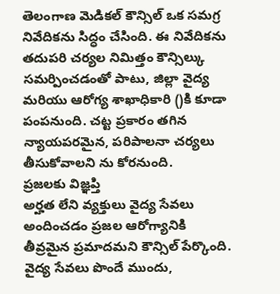తెలంగాణ మెడికల్ కౌన్సిల్ ఒక సమగ్ర నివేదికను సిద్ధం చేసింది. ఈ నివేదికను తదుపరి చర్యల నిమిత్తం కౌన్సిల్కు సమర్పించడంతో పాటు, జిల్లా వైద్య మరియు ఆరోగ్య శాఖాధికారి ()కి కూడా పంపనుంది. చట్ట ప్రకారం తగిన న్యాయపరమైన, పరిపాలనా చర్యలు తీసుకోవాలని ను కోరనుంది.
ప్రజలకు విజ్ఞప్తి
అర్హత లేని వ్యక్తులు వైద్య సేవలు అందించడం ప్రజల ఆరోగ్యానికి తీవ్రమైన ప్రమాదమని కౌన్సిల్ పేర్కొంది. వైద్య సేవలు పొందే ముందు,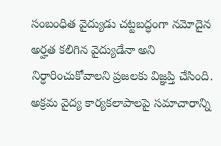సంబంధిత వైద్యుడు చట్టబద్ధంగా నమోదైన అర్హత కలిగిన వైద్యుడేనా అని నిర్ధారించుకోవాలని ప్రజలకు విజ్ఞప్తి చేసింది. అక్రమ వైద్య కార్యకలాపాలపై సమాచారాన్ని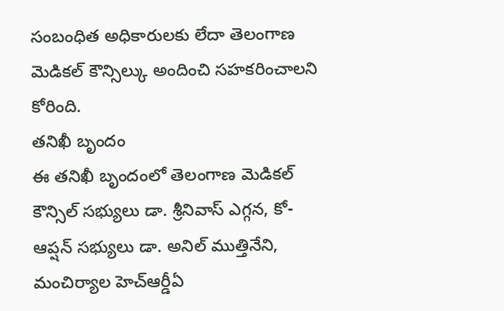సంబంధిత అధికారులకు లేదా తెలంగాణ మెడికల్ కౌన్సిల్కు అందించి సహకరించాలని కోరింది.
తనిఖీ బృందం
ఈ తనిఖీ బృందంలో తెలంగాణ మెడికల్ కౌన్సిల్ సభ్యులు డా. శ్రీనివాస్ ఎగ్గన, కో-ఆప్షన్ సభ్యులు డా. అనిల్ ముత్తినేని, మంచిర్యాల హెచ్ఆర్డీఏ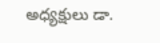అధ్యక్షులు డా.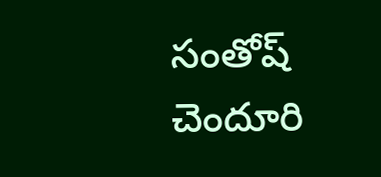సంతోష్ చెందూరి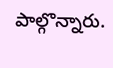పాల్గొన్నారు.